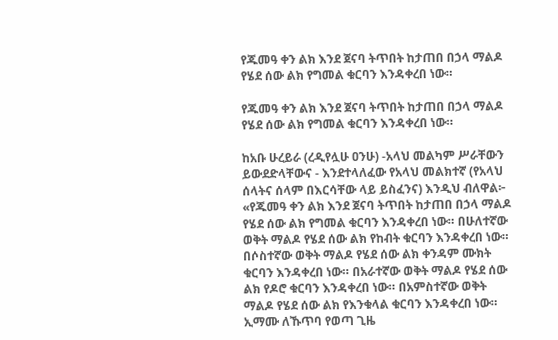የጁመዓ ቀን ልክ እንደ ጀናባ ትጥበት ከታጠበ በኃላ ማልዶ የሄደ ሰው ልክ የግመል ቁርባን እንዳቀረበ ነው።

የጁመዓ ቀን ልክ እንደ ጀናባ ትጥበት ከታጠበ በኃላ ማልዶ የሄደ ሰው ልክ የግመል ቁርባን እንዳቀረበ ነው።

ከአቡ ሁረይራ (ረዲየሏሁ ዐንሁ) -አላህ መልካም ሥራቸውን ይውደድላቸውና - እንደተላለፈው የአላህ መልክተኛ (የአላህ ሰላትና ሰላም በእርሳቸው ላይ ይስፈንና) እንዲህ ብለዋል፦ «የጁመዓ ቀን ልክ እንደ ጀናባ ትጥበት ከታጠበ በኃላ ማልዶ የሄደ ሰው ልክ የግመል ቁርባን እንዳቀረበ ነው። በሁለተኛው ወቅት ማልዶ የሄደ ሰው ልክ የከብት ቁርባን እንዳቀረበ ነው። በሶስተኛው ወቅት ማልዶ የሄደ ሰው ልክ ቀንዳም ሙክት ቁርባን እንዳቀረበ ነው። በአራተኛው ወቅት ማልዶ የሄደ ሰው ልክ የዶሮ ቁርባን እንዳቀረበ ነው። በአምስተኛው ወቅት ማልዶ የሄደ ሰው ልክ የእንቁላል ቁርባን እንዳቀረበ ነው። ኢማሙ ለኹጥባ የወጣ ጊዜ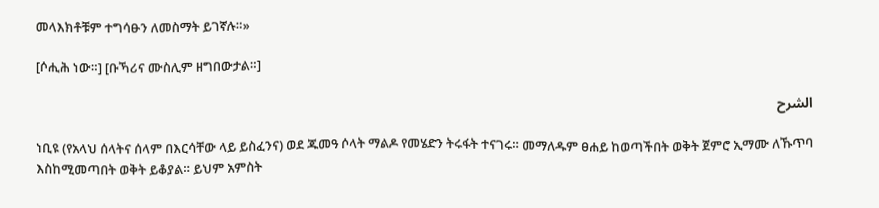መላእክቶቹም ተግሳፁን ለመስማት ይገኛሉ።»

[ሶሒሕ ነው።] [ቡኻሪና ሙስሊም ዘግበውታል።]

الشرح

ነቢዩ (የአላህ ሰላትና ሰላም በእርሳቸው ላይ ይስፈንና) ወደ ጁመዓ ሶላት ማልዶ የመሄድን ትሩፋት ተናገሩ። መማለዱም ፀሐይ ከወጣችበት ወቅት ጀምሮ ኢማሙ ለኹጥባ እስከሚመጣበት ወቅት ይቆያል። ይህም አምስት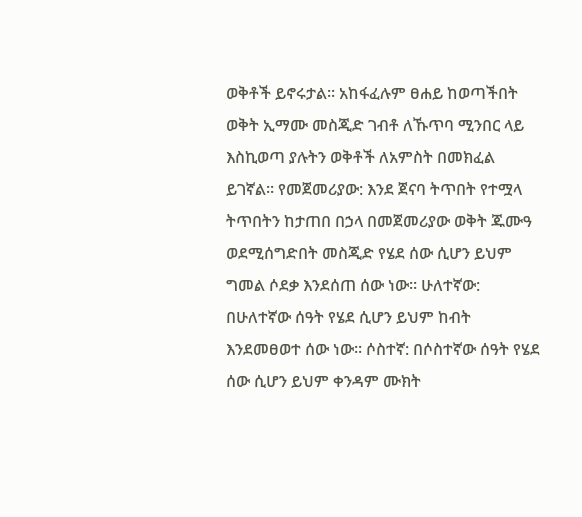ወቅቶች ይኖሩታል። አከፋፈሉም ፀሐይ ከወጣችበት ወቅት ኢማሙ መስጂድ ገብቶ ለኹጥባ ሚንበር ላይ እስኪወጣ ያሉትን ወቅቶች ለአምስት በመክፈል ይገኛል። የመጀመሪያው: እንደ ጀናባ ትጥበት የተሟላ ትጥበትን ከታጠበ በኃላ በመጀመሪያው ወቅት ጁሙዓ ወደሚሰግድበት መስጂድ የሄደ ሰው ሲሆን ይህም ግመል ሶደቃ እንደሰጠ ሰው ነው። ሁለተኛው: በሁለተኛው ሰዓት የሄደ ሲሆን ይህም ከብት እንደመፀወተ ሰው ነው። ሶስተኛ: በሶስተኛው ሰዓት የሄደ ሰው ሲሆን ይህም ቀንዳም ሙክት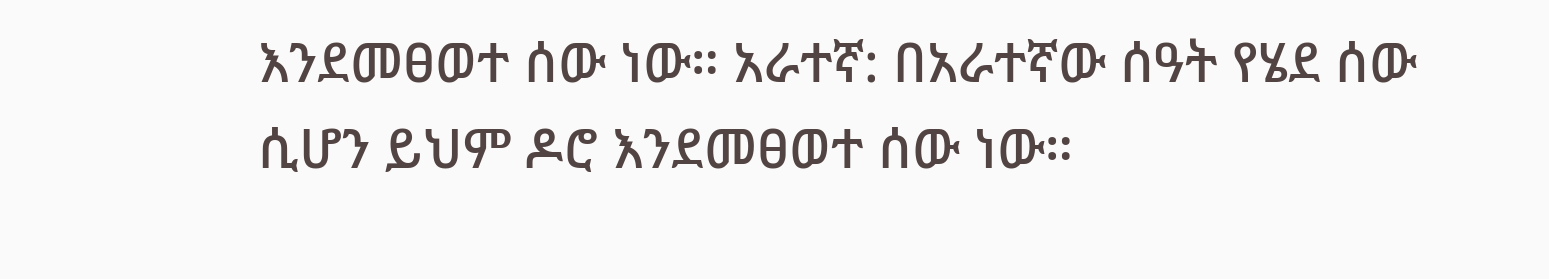እንደመፀወተ ሰው ነው። አራተኛ: በአራተኛው ሰዓት የሄደ ሰው ሲሆን ይህም ዶሮ እንደመፀወተ ሰው ነው።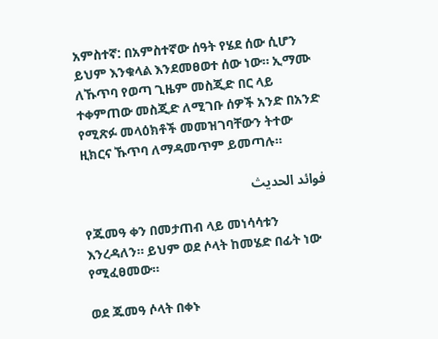አምስተኛ: በአምስተኛው ሰዓት የሄደ ሰው ሲሆን ይህም እንቁላል እንደመፀወተ ሰው ነው። ኢማሙ ለኹጥባ የወጣ ጊዜም መስጂድ በር ላይ ተቀምጠው መስጂድ ለሚገቡ ሰዎች አንድ በአንድ የሚጽፉ መላዕክቶች መመዝገባቸውን ትተው ዚክርና ኹጥባ ለማዳመጥም ይመጣሉ።

فوائد الحديث

የጁመዓ ቀን በመታጠብ ላይ መነሳሳቱን እንረዳለን። ይህም ወደ ሶላት ከመሄድ በፊት ነው የሚፈፀመው።

ወደ ጁመዓ ሶላት በቀኑ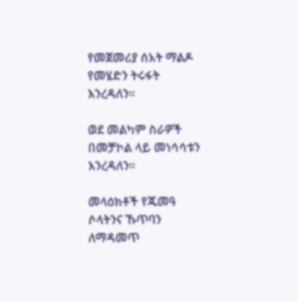የመጀመሪያ ሰአት ማልዶ የመሄድን ትሩፋት እንረዳለን።

ወደ መልካም ስራዎች በመቻኮል ላይ መነሳሳቱን እንረዳለን።

መላዕክቶች የጁመዓ ሶላትንና ኹጥባን ለማዳመጥ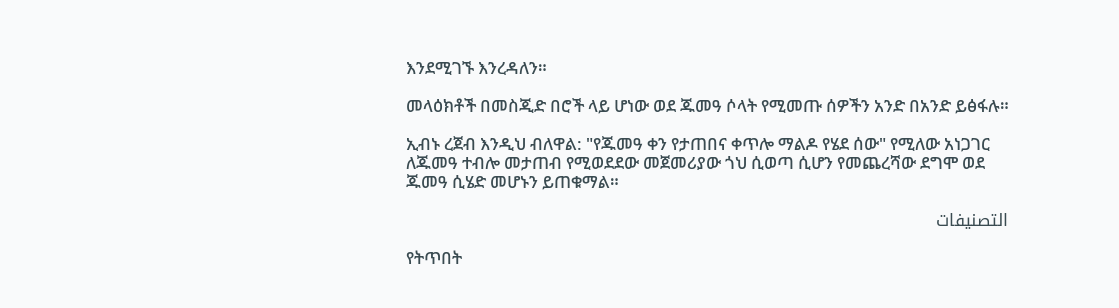እንደሚገኙ እንረዳለን።

መላዕክቶች በመስጂድ በሮች ላይ ሆነው ወደ ጁመዓ ሶላት የሚመጡ ሰዎችን አንድ በአንድ ይፅፋሉ።

ኢብኑ ረጀብ እንዲህ ብለዋል: "የጁመዓ ቀን የታጠበና ቀጥሎ ማልዶ የሄደ ሰው" የሚለው አነጋገር ለጁመዓ ተብሎ መታጠብ የሚወደደው መጀመሪያው ጎህ ሲወጣ ሲሆን የመጨረሻው ደግሞ ወደ ጁመዓ ሲሄድ መሆኑን ይጠቁማል።

التصنيفات

የትጥበት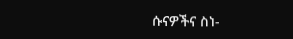ሱናዎችና ስነ-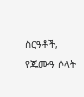ስርዓቶች, የጁሙዓ ሶላት